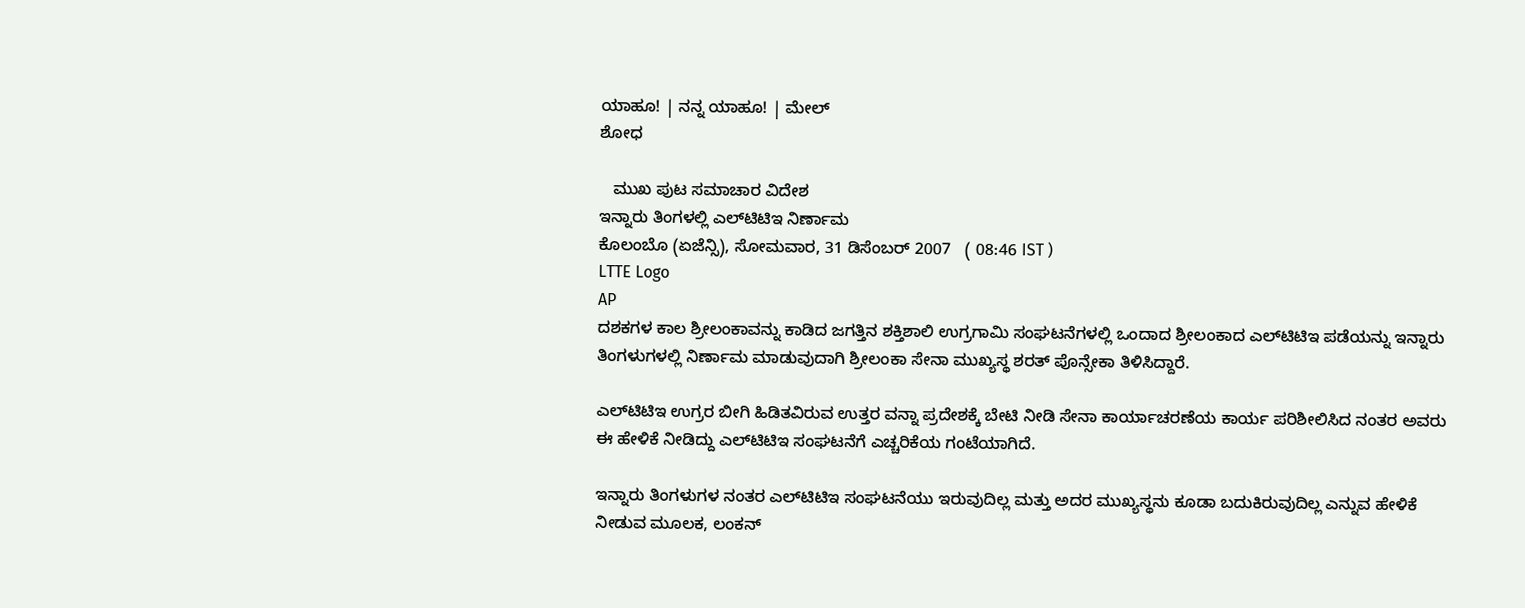ಯಾಹೂ! | ನನ್ನ ಯಾಹೂ! | ಮೇಲ್
ಶೋಧ

   ಮುಖ ಪುಟ ಸಮಾಚಾರ ವಿದೇಶ
ಇನ್ನಾರು ತಿಂಗಳಲ್ಲಿ ಎಲ್‌ಟಿಟಿಇ ನಿರ್ಣಾಮ
ಕೊಲಂಬೊ (ಏಜೆನ್ಸಿ), ಸೋಮವಾರ, 31 ಡಿಸೆಂಬರ್ 2007   ( 08:46 IST )
LTTE Logo
AP
ದಶಕಗಳ ಕಾಲ ಶ್ರೀಲಂಕಾವನ್ನು ಕಾಡಿದ ಜಗತ್ತಿನ ಶಕ್ತಿಶಾಲಿ ಉಗ್ರಗಾಮಿ ಸಂಘಟನೆಗಳಲ್ಲಿ ಒಂದಾದ ಶ್ರೀಲಂಕಾದ ಎಲ್‌ಟಿಟಿಇ ಪಡೆಯನ್ನು ಇನ್ನಾರು ತಿಂಗಳುಗಳಲ್ಲಿ ನಿರ್ಣಾಮ ಮಾಡುವುದಾಗಿ ಶ್ರೀಲಂಕಾ ಸೇನಾ ಮುಖ್ಯಸ್ಥ ಶರತ್ ಪೊನ್ಸೇಕಾ ತಿಳಿಸಿದ್ದಾರೆ.

ಎಲ್‌ಟಿಟಿಇ ಉಗ್ರರ ಬೀಗಿ ಹಿಡಿತವಿರುವ ಉತ್ತರ ವನ್ನಾ ಪ್ರದೇಶಕ್ಕೆ ಬೇಟಿ ನೀಡಿ ಸೇನಾ ಕಾರ್ಯಾಚರಣೆಯ ಕಾರ್ಯ ಪರಿಶೀಲಿಸಿದ ನಂತರ ಅವರು ಈ ಹೇಳಿಕೆ ನೀಡಿದ್ದು ಎಲ್‌ಟಿಟಿಇ ಸಂಘಟನೆಗೆ ಎಚ್ಚರಿಕೆಯ ಗಂಟೆಯಾಗಿದೆ.

ಇನ್ನಾರು ತಿಂಗಳುಗಳ ನಂತರ ಎಲ್‌ಟಿಟಿಇ ಸಂಘಟನೆಯು ಇರುವುದಿಲ್ಲ ಮತ್ತು ಅದರ ಮುಖ್ಯಸ್ಥನು ಕೂಡಾ ಬದುಕಿರುವುದಿಲ್ಲ ಎನ್ನುವ ಹೇಳಿಕೆ ನೀಡುವ ಮೂಲಕ, ಲಂಕನ್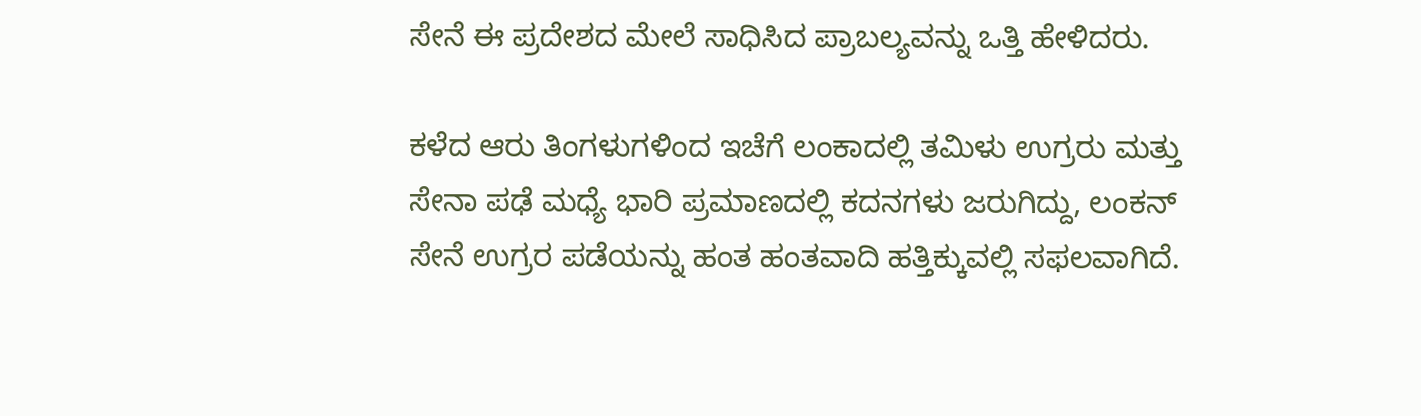ಸೇನೆ ಈ ಪ್ರದೇಶದ ಮೇಲೆ ಸಾಧಿಸಿದ ಪ್ರಾಬಲ್ಯವನ್ನು ಒತ್ತಿ ಹೇಳಿದರು.

ಕಳೆದ ಆರು ತಿಂಗಳುಗಳಿಂದ ಇಚೆಗೆ ಲಂಕಾದಲ್ಲಿ ತಮಿಳು ಉಗ್ರರು ಮತ್ತು ಸೇನಾ ಪಢೆ ಮಧ್ಯೆ ಭಾರಿ ಪ್ರಮಾಣದಲ್ಲಿ ಕದನಗಳು ಜರುಗಿದ್ದು, ಲಂಕನ್ ಸೇನೆ ಉಗ್ರರ ಪಡೆಯನ್ನು ಹಂತ ಹಂತವಾದಿ ಹತ್ತಿಕ್ಕುವಲ್ಲಿ ಸಫಲವಾಗಿದೆ.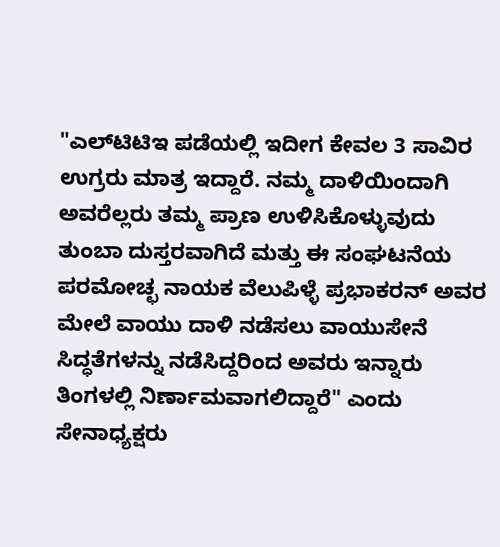"ಎಲ್‌ಟಿಟಿಇ ಪಡೆಯಲ್ಲಿ ಇದೀಗ ಕೇವಲ 3 ಸಾವಿರ ಉಗ್ರರು ಮಾತ್ರ ಇದ್ದಾರೆ. ನಮ್ಮ ದಾಳಿಯಿಂದಾಗಿ ಅವರೆಲ್ಲರು ತಮ್ಮ ಪ್ರಾಣ ಉಳಿಸಿಕೊಳ್ಳುವುದು ತುಂಬಾ ದುಸ್ತರವಾಗಿದೆ ಮತ್ತು ಈ ಸಂಘಟನೆಯ ಪರಮೋಚ್ಛ ನಾಯಕ ವೆಲುಪಿಳ್ಳೆ ಪ್ರಭಾಕರನ್ ಅವರ ಮೇಲೆ ವಾಯು ದಾಳಿ ನಡೆಸಲು ವಾಯುಸೇನೆ ಸಿದ್ಧತೆಗಳನ್ನು ನಡೆಸಿದ್ದರಿಂದ ಅವರು ಇನ್ನಾರು ತಿಂಗಳಲ್ಲಿ ನಿರ್ಣಾಮವಾಗಲಿದ್ದಾರೆ" ಎಂದು ಸೇನಾಧ್ಯಕ್ಷರು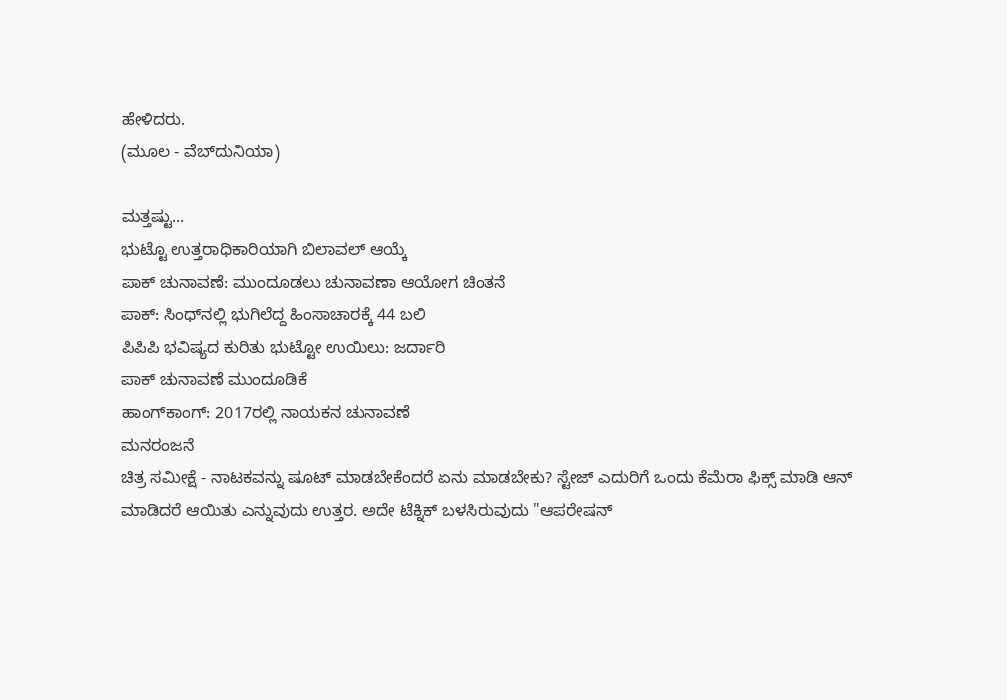ಹೇಳಿದರು.
(ಮೂಲ - ವೆಬ್‌ದುನಿಯಾ)

ಮತ್ತಷ್ಟು...
ಭುಟ್ಟೊ ಉತ್ತರಾಧಿಕಾರಿಯಾಗಿ ಬಿಲಾವಲ್ ಆಯ್ಕೆ
ಪಾಕ್ ಚುನಾವಣೆ: ಮುಂದೂಡಲು ಚುನಾವಣಾ ಆಯೋಗ ಚಿಂತನೆ
ಪಾಕ್: ಸಿಂಧ್‌ನಲ್ಲಿ ಭುಗಿಲೆದ್ದ ಹಿಂಸಾಚಾರಕ್ಕೆ 44 ಬಲಿ
ಪಿಪಿಪಿ ಭವಿಷ್ಯದ ಕುರಿತು ಭುಟ್ಟೋ ಉಯಿಲು: ಜರ್ದಾರಿ
ಪಾಕ್ ಚುನಾವಣೆ ಮುಂದೂಡಿಕೆ
ಹಾಂಗ್‌ಕಾಂಗ್: 2017ರಲ್ಲಿ ನಾಯಕನ ಚುನಾವಣೆ
ಮನರಂಜನೆ
ಚಿತ್ರ ಸಮೀಕ್ಷೆ - ನಾಟಕವನ್ನು ಷೂಟ್ ಮಾಡಬೇಕೆಂದರೆ ಏನು ಮಾಡಬೇಕು? ಸ್ಟೇಜ್ ಎದುರಿಗೆ ಒಂದು ಕೆಮೆರಾ ಫಿಕ್ಸ್ ಮಾಡಿ ಆನ್‌ ಮಾಡಿದರೆ ಆಯಿತು ಎನ್ನುವುದು ಉತ್ತರ. ಅದೇ ಟೆಕ್ನಿಕ್ ಬಳಸಿರುವುದು "ಆಪರೇಷನ್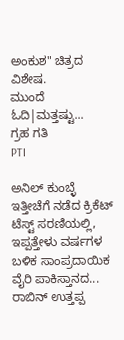ಅಂಕುಶ" ಚಿತ್ರದ ವಿಶೇಷ.
ಮುಂದೆ ಓದಿ|ಮತ್ತಷ್ಟು...
ಗ್ರಹ ಗತಿ
PTI

ಅನಿಲ್ ಕುಂಬ್ಳೆ
ಇತ್ತೀಚೆಗೆ ನಡೆದ ಕ್ರಿಕೆಟ್ ಟೆಸ್ಟ್ ಸರಣಿಯಲ್ಲಿ, ಇಪ್ಪತ್ತೇಳು ವರ್ಷಗಳ ಬಳಿಕ ಸಾಂಪ್ರದಾಯಿಕ ವೈರಿ ಪಾಕಿಸ್ತಾನದ...
ರಾಬಿನ್ ಉತ್ತಪ್ಪ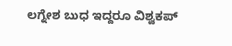ಲಗ್ನೇಶ ಬುಧ ಇದ್ದರೂ ವಿಶ್ವಕಪ್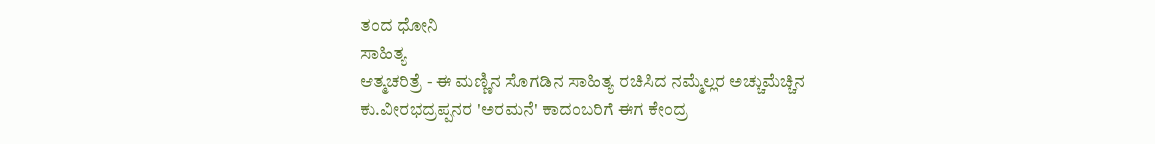ತಂದ ಧೋನಿ
ಸಾಹಿತ್ಯ
ಆತ್ಮಚರಿತ್ರೆ - ಈ ಮಣ್ಣಿನ ಸೊಗಡಿನ ಸಾಹಿತ್ಯ ರಚಿಸಿದ ನಮ್ಮೆಲ್ಲರ ಅಚ್ಚುಮೆಚ್ಚಿನ ಕು.ವೀರಭದ್ರಪ್ಪನರ 'ಅರಮನೆ' ಕಾದಂಬರಿಗೆ ಈಗ ಕೇಂದ್ರ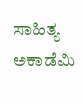ಸಾಹಿತ್ಯ ಅಕಾಡೆಮಿ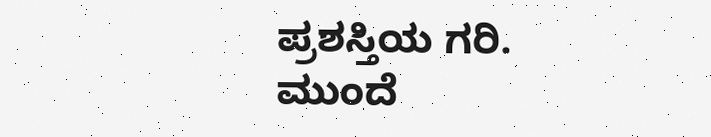ಪ್ರಶಸ್ತಿಯ ಗರಿ.
ಮುಂದೆ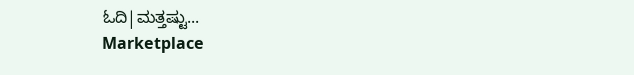ಓದಿ|ಮತ್ತಷ್ಟು...
Marketplace